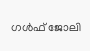ഗള്‍ഫ് ജോലി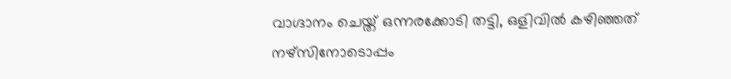വാഗ്ദാനം ചെയ്ത് ഒന്നരക്കോടി തട്ടി, ഒളിവില്‍ കഴിഞ്ഞത് നഴ്‌സിനോടൊപ്പം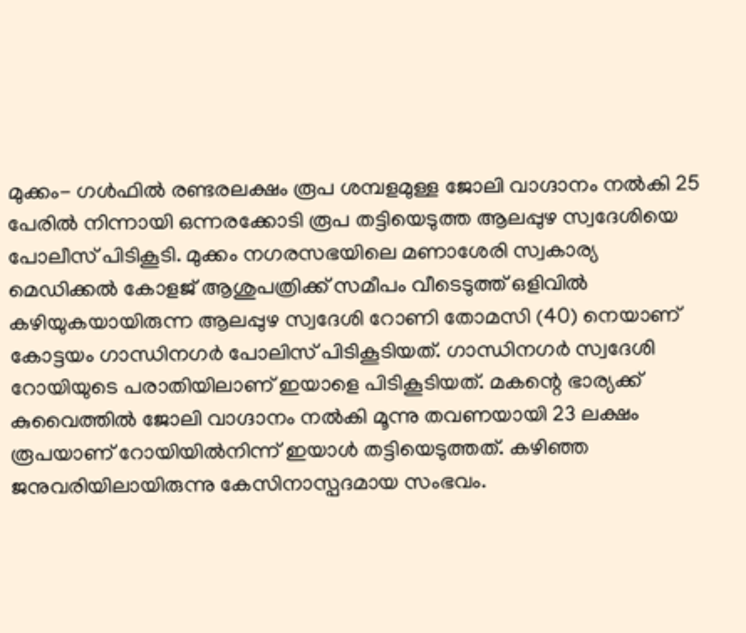മുക്കം- ഗള്‍ഫില്‍ രണ്ടരലക്ഷം രൂപ ശമ്പളമുള്ള ജോലി വാഗ്ദാനം നല്‍കി 25  പേരില്‍ നിന്നായി ഒന്നരക്കോടി രൂപ തട്ടിയെടുത്ത ആലപ്പുഴ സ്വദേശിയെ പോലീസ് പിടികൂടി. മുക്കം നഗരസഭയിലെ മണാശേരി സ്വകാര്യ മെഡിക്കല്‍ കോളജ് ആശുപത്രിക്ക് സമീപം വീടെടുത്ത് ഒളിവില്‍ കഴിയുകയായിരുന്ന ആലപ്പുഴ സ്വദേശി റോണി തോമസി (40) നെയാണ് കോട്ടയം ഗാന്ധിനഗര്‍ പോലിസ് പിടികൂടിയത്. ഗാന്ധിനഗര്‍ സ്വദേശി റോയിയുടെ പരാതിയിലാണ് ഇയാളെ പിടികൂടിയത്. മകന്റെ ഭാര്യക്ക് കുവൈത്തില്‍ ജോലി വാഗ്ദാനം നല്‍കി മൂന്നു തവണയായി 23 ലക്ഷം രൂപയാണ് റോയിയില്‍നിന്ന് ഇയാള്‍ തട്ടിയെടുത്തത്. കഴിഞ്ഞ ജനുവരിയിലായിരുന്നു കേസിനാസ്പദമായ സംഭവം.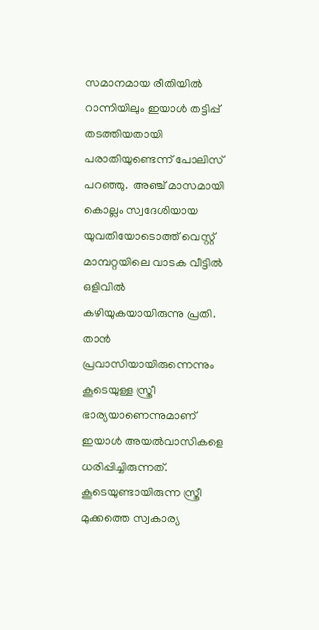സമാനമായ രീതിയില്‍ റാന്നിയിലും ഇയാള്‍ തട്ടിപ്പ് തടത്തിയതായി പരാതിയുണ്ടെന്ന് പോലിസ് പറഞ്ഞു.  അഞ്ച് മാസമായി കൊല്ലം സ്വദേശിയായ യുവതിയോടൊത്ത് വെസ്റ്റ് മാമ്പറ്റയിലെ വാടക വീട്ടില്‍ ഒളിവില്‍ കഴിയുകയായിരുന്നു പ്രതി. താന്‍ പ്രവാസിയായിരുന്നെന്നും കൂടെയുള്ള സ്ത്രീ  ഭാര്യയാണെന്നുമാണ് ഇയാള്‍ അയല്‍വാസികളെ ധരിപ്പിച്ചിരുന്നത്. കൂടെയുണ്ടായിരുന്ന സ്ത്രീ മുക്കത്തെ സ്വകാര്യ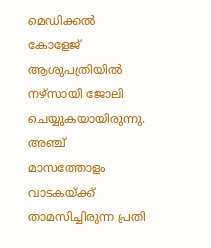മെഡിക്കല്‍ കോളേജ് ആശുപത്രിയില്‍  നഴ്‌സായി ജോലി ചെയ്യുകയായിരുന്നു. അഞ്ച് മാസത്തോളം വാടകയ്ക്ക് താമസിച്ചിരുന്ന പ്രതി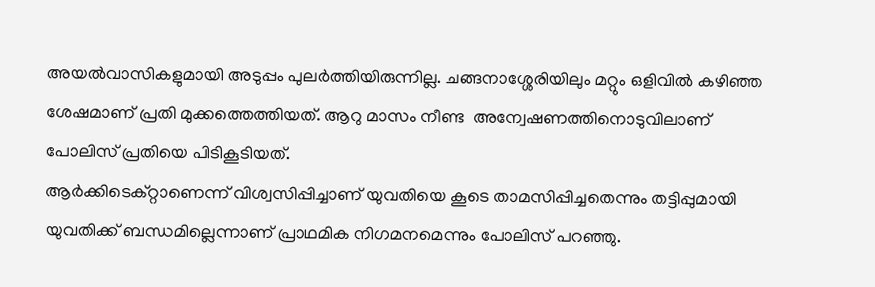അയല്‍വാസികളുമായി അടുപ്പം പുലര്‍ത്തിയിരുന്നില്ല. ചങ്ങനാശ്ശേരിയിലും മറ്റും ഒളിവില്‍ കഴിഞ്ഞ ശേഷമാണ് പ്രതി മുക്കത്തെത്തിയത്. ആറു മാസം നീണ്ട  അന്വേഷണത്തിനൊടുവിലാണ് പോലിസ് പ്രതിയെ പിടികൂടിയത്.
ആര്‍ക്കിടെക്റ്റാണെന്ന് വിശ്വസിപ്പിച്ചാണ് യുവതിയെ കൂടെ താമസിപ്പിച്ചതെന്നും തട്ടിപ്പുമായി യുവതിക്ക് ബന്ധമില്ലെന്നാണ് പ്രാഥമിക നിഗമനമെന്നും പോലിസ് പറഞ്ഞു.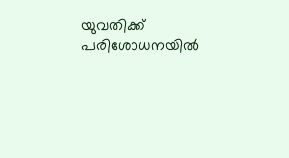യുവതിക്ക് പരിശോധനയില്‍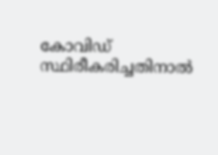കോവിഡ് സ്ഥിരീകരിച്ചതിനാല്‍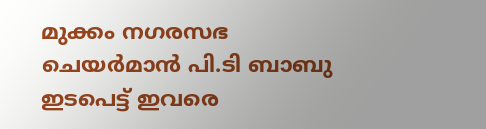മുക്കം നഗരസഭ ചെയര്‍മാന്‍ പി.ടി ബാബു ഇടപെട്ട് ഇവരെ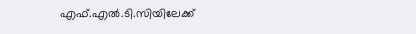എഫ്.എല്‍.ടി.സിയിലേക്ക്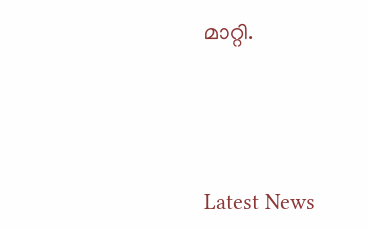മാറ്റി.





Latest News